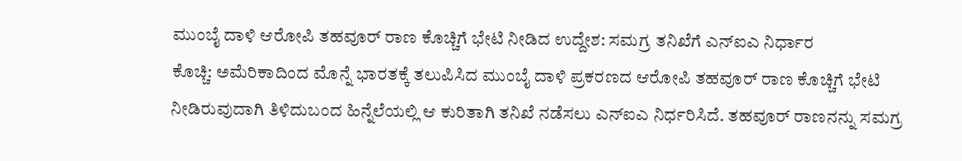ಮುಂಬೈ ದಾಳಿ ಆರೋಪಿ ತಹವೂರ್ ರಾಣ ಕೊಚ್ಚಿಗೆ ಭೇಟಿ ನೀಡಿದ ಉದ್ದೇಶ: ಸಮಗ್ರ ತನಿಖೆಗೆ ಎನ್ಐಎ ನಿರ್ಧಾರ
ಕೊಚ್ಚಿ: ಅಮೆರಿಕಾದಿಂದ ಮೊನ್ನೆ ಭಾರತಕ್ಕೆ ತಲುಪಿಸಿದ ಮುಂಬೈ ದಾಳಿ ಪ್ರಕರಣದ ಆರೋಪಿ ತಹವೂರ್ ರಾಣ ಕೊಚ್ಚಿಗೆ ಭೇಟಿ ನೀಡಿರುವುದಾಗಿ ತಿಳಿದುಬಂದ ಹಿನ್ನೆಲೆಯಲ್ಲಿ ಆ ಕುರಿತಾಗಿ ತನಿಖೆ ನಡೆಸಲು ಎನ್ಐಎ ನಿರ್ಧರಿಸಿದೆ. ತಹವೂರ್ ರಾಣನನ್ನು ಸಮಗ್ರ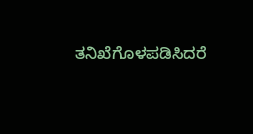ತನಿಖೆಗೊಳಪಡಿಸಿದರೆ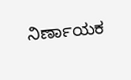ನಿರ್ಣಾಯಕ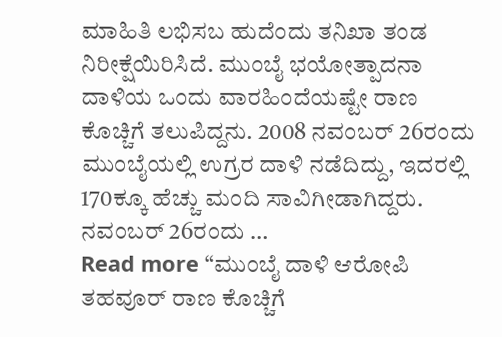ಮಾಹಿತಿ ಲಭಿಸಬ ಹುದೆಂದು ತನಿಖಾ ತಂಡ ನಿರೀಕ್ಷೆಯಿರಿಸಿದೆ. ಮುಂಬೈ ಭಯೋತ್ಪಾದನಾ ದಾಳಿಯ ಒಂದು ವಾರಹಿಂದೆಯಷ್ಟೇ ರಾಣ ಕೊಚ್ಚಿಗೆ ತಲುಪಿದ್ದನು. 2008 ನವಂಬರ್ 26ರಂದು ಮುಂಬೈಯಲ್ಲಿ ಉಗ್ರರ ದಾಳಿ ನಡೆದಿದ್ದು, ಇದರಲ್ಲಿ 170ಕ್ಕೂ ಹೆಚ್ಚು ಮಂದಿ ಸಾವಿಗೀಡಾಗಿದ್ದರು. ನವಂಬರ್ 26ರಂದು …
Read more “ಮುಂಬೈ ದಾಳಿ ಆರೋಪಿ ತಹವೂರ್ ರಾಣ ಕೊಚ್ಚಿಗೆ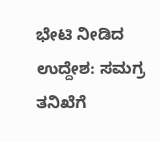ಭೇಟಿ ನೀಡಿದ ಉದ್ದೇಶ: ಸಮಗ್ರ ತನಿಖೆಗೆ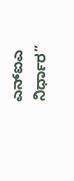ಎನ್ಐಎ ನಿರ್ಧಾರ”